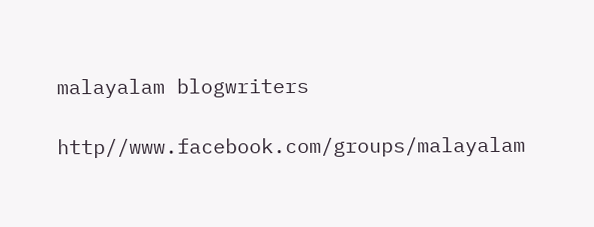malayalam blogwriters

http//www.facebook.com/groups/malayalam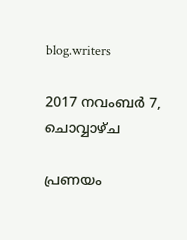blog.writers

2017 നവംബർ 7, ചൊവ്വാഴ്ച

പ്രണയം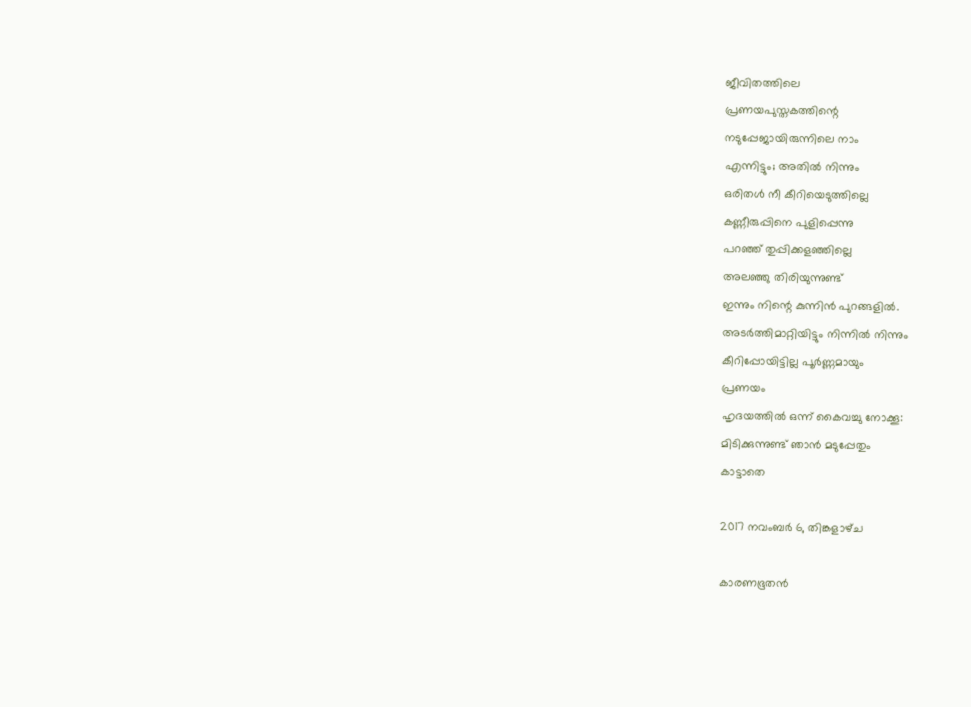ജീവിതത്തിലെ
പ്രണയപുസ്തകത്തിന്റെ
നടുപ്പേജായിരുന്നിലെ നാം
എന്നിട്ടും; അതിൽ നിന്നും
ഒരിതൾ നീ കീറിയെടുത്തില്ലെ
കണ്ണീരുപ്പിനെ പുളിപ്പെന്നു
പറഞ്ഞ് തുപ്പിക്കളഞ്ഞില്ലെ
അലഞ്ഞു തിരിയുന്നുണ്ട്
ഇന്നും നിന്റെ കുന്നിൻ പുറങ്ങളിൽ.
അടർത്തിമാറ്റിയിട്ടും നിന്നിൽ നിന്നും
കീറിപ്പോയിട്ടില്ല പൂർണ്ണമായും
പ്രണയം
ഹൃദയത്തിൽ ഒന്ന് കൈവച്ചു നോക്കൂ:
മിടിക്കുന്നുണ്ട് ഞാൻ മടുപ്പേതും
കാട്ടാതെ

2017 നവംബർ 6, തിങ്കളാഴ്‌ച

കാരണഭൂതൻ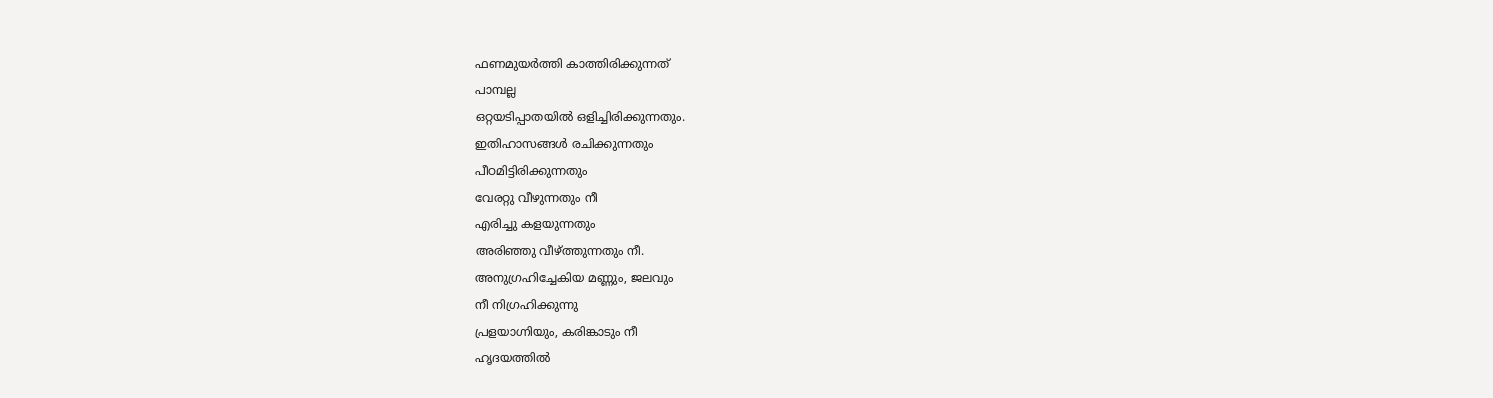ഫണമുയർത്തി കാത്തിരിക്കുന്നത്
പാമ്പല്ല
ഒറ്റയടിപ്പാതയിൽ ഒളിച്ചിരിക്കുന്നതും.
ഇതിഹാസങ്ങൾ രചിക്കുന്നതും
പീഠമിട്ടിരിക്കുന്നതും
വേരറ്റു വീഴുന്നതും നീ
എരിച്ചു കളയുന്നതും
അരിഞ്ഞു വീഴ്ത്തുന്നതും നീ.
അനുഗ്രഹിച്ചേകിയ മണ്ണും, ജലവും
നീ നിഗ്രഹിക്കുന്നു
പ്രളയാഗ്നിയും, കരിങ്കാടും നീ
ഹൃദയത്തിൽ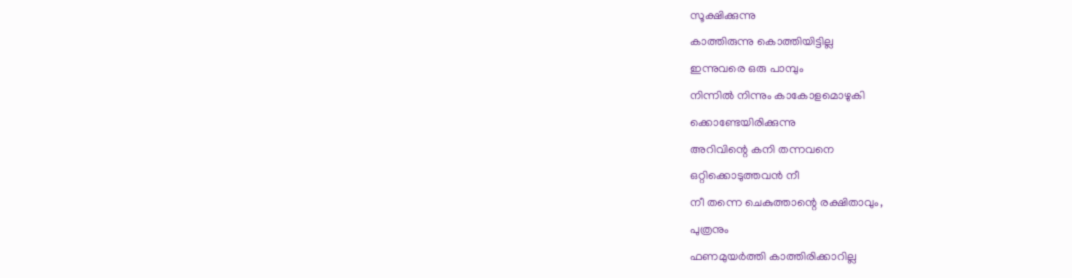സൂക്ഷിക്കുന്നു
കാത്തിരുന്നു കൊത്തിയിട്ടില്ല
ഇന്നുവരെ ഒരു പാമ്പും
നിന്നിൽ നിന്നും കാകോളമൊഴുകി
ക്കൊണ്ടേയിരിക്കുന്നു
അറിവിന്റെ കനി തന്നവനെ
ഒറ്റിക്കൊടുത്തവൻ നീ
നീ തന്നെ ചെകുത്താന്റെ രക്ഷിതാവും,
പുത്രനും
ഫണമുയർത്തി കാത്തിരിക്കാറില്ല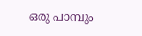ഒരു പാമ്പും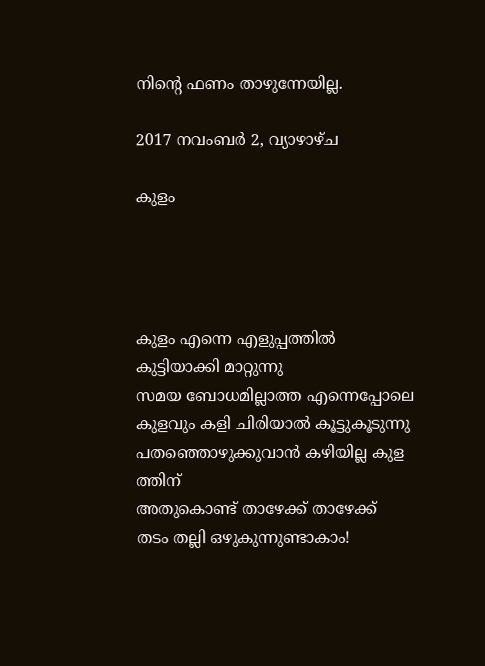നിന്റെ ഫണം താഴുന്നേയില്ല.

2017 നവംബർ 2, വ്യാഴാഴ്‌ച

കുളം




കുളം എന്നെ എളുപ്പത്തിൽ
കുട്ടിയാക്കി മാറ്റുന്നു
സമയ ബോധമില്ലാത്ത എന്നെപ്പോലെ
കുളവും കളി ചിരിയാൽ കൂട്ടുകൂടുന്നു
പതഞ്ഞൊഴുക്കുവാൻ കഴിയില്ല കുള
ത്തിന്
അതുകൊണ്ട് താഴേക്ക് താഴേക്ക്
തടം തല്ലി ഒഴുകുന്നുണ്ടാകാം!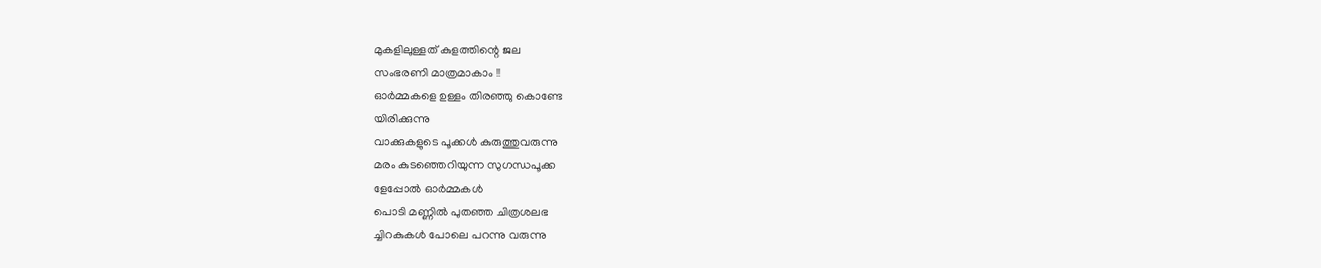മുകളിലുള്ളത് കുളത്തിന്റെ ജല
സംഭരണി മാത്രമാകാം !!
ഓർമ്മകളെ ഉള്ളം തിരഞ്ഞു കൊണ്ടേ
യിരിക്കുന്നു
വാക്കുകളുടെ പൂക്കൾ കുരുത്തുവരുന്നു
മരം കുടഞ്ഞെറിയുന്ന സുഗന്ധപൂക്ക
ളേപ്പോൽ ഓർമ്മകൾ
പൊടി മണ്ണിൽ പുതഞ്ഞ ചിത്രശലഭ
ച്ചിറകുകൾ പോലെ പറന്നു വരുന്നു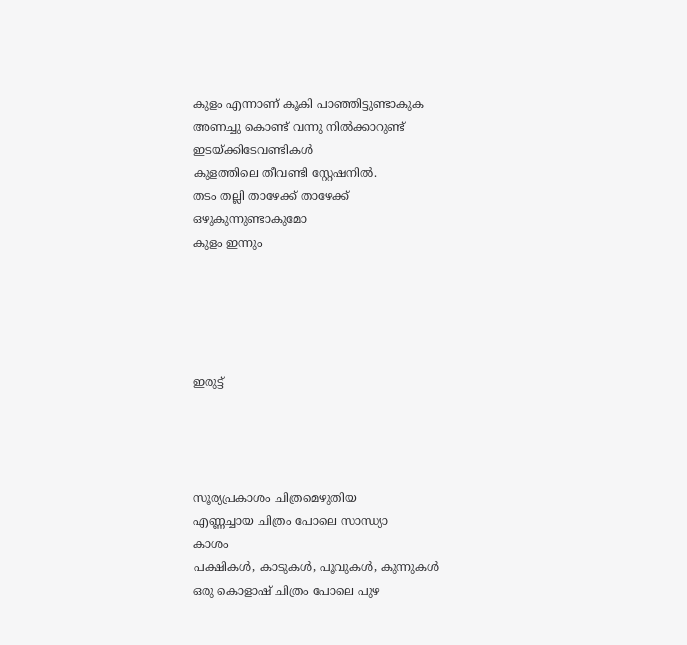കുളം എന്നാണ് കൂകി പാഞ്ഞിട്ടുണ്ടാകുക
അണച്ചു കൊണ്ട് വന്നു നിൽക്കാറുണ്ട്
ഇടയ്ക്കിടേവണ്ടികൾ
കുളത്തിലെ തീവണ്ടി സ്റ്റേഷനിൽ.
തടം തല്ലി താഴേക്ക് താഴേക്ക്
ഒഴുകുന്നുണ്ടാകുമോ
കുളം ഇന്നും





ഇരുട്ട്




സൂര്യപ്രകാശം ചിത്രമെഴുതിയ
എണ്ണച്ചായ ചിത്രം പോലെ സാന്ധ്യാ
കാശം
പക്ഷികൾ, കാടുകൾ, പൂവുകൾ, കുന്നുകൾ
ഒരു കൊളാഷ് ചിത്രം പോലെ പുഴ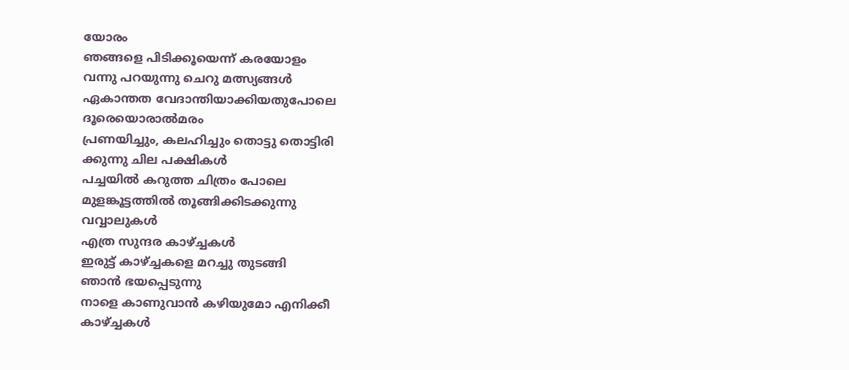യോരം
ഞങ്ങളെ പിടിക്കൂയെന്ന് കരയോളം
വന്നു പറയുന്നു ചെറു മത്സ്യങ്ങൾ
ഏകാന്തത വേദാന്തിയാക്കിയതുപോലെ
ദൂരെയൊരാൽമരം
പ്രണയിച്ചും, കലഹിച്ചും തൊട്ടു തൊട്ടിരി
ക്കുന്നു ചില പക്ഷികൾ
പച്ചയിൽ കറുത്ത ചിത്രം പോലെ
മുളങ്കൂട്ടത്തിൽ തൂങ്ങിക്കിടക്കുന്നു
വവ്വാലുകൾ
എത്ര സുന്ദര കാഴ്ച്ചകൾ
ഇരുട്ട് കാഴ്ച്ചകളെ മറച്ചു തുടങ്ങി
ഞാൻ ഭയപ്പെടുന്നു
നാളെ കാണുവാൻ കഴിയുമോ എനിക്കീ
കാഴ്ച്ചകൾ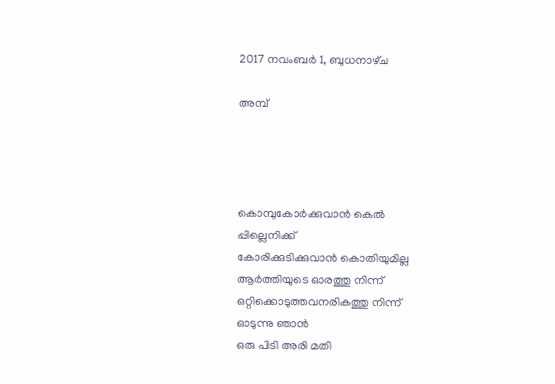2017 നവംബർ 1, ബുധനാഴ്‌ച

അമ്പ്




കൊമ്പുകോർക്കുവാൻ കെൽ
പ്പില്ലെനിക്ക്
കോരിക്കുടിക്കുവാൻ കൊതിയുമില്ല
ആർത്തിയുടെ ഓരത്തു നിന്ന്
ഒറ്റിക്കൊടുത്തവനരികത്തു നിന്ന്
ഓടുന്നു ഞാൻ
ഒരു പിടി അരി മതി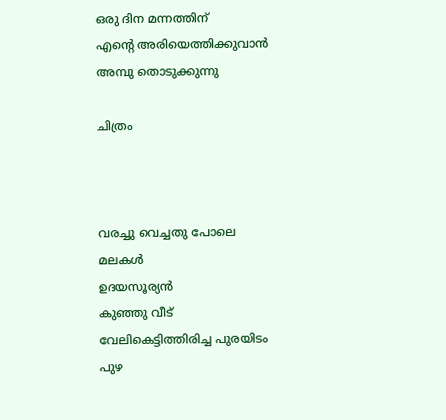ഒരു ദിന മന്നത്തിന്
എന്റെ അരിയെത്തിക്കുവാൻ
അമ്പു തൊടുക്കുന്നു

ചിത്രം



വരച്ചു വെച്ചതു പോലെ
മലകൾ
ഉദയസൂര്യൻ
കുഞ്ഞു വീട്
വേലികെട്ടിത്തിരിച്ച പുരയിടം
പുഴ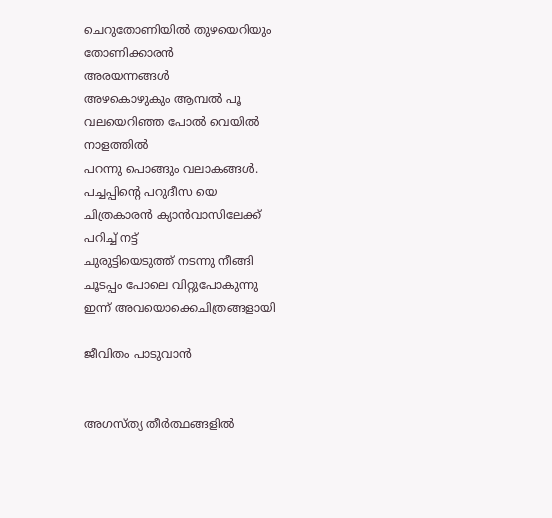ചെറുതോണിയിൽ തുഴയെറിയും
തോണിക്കാരൻ
അരയന്നങ്ങൾ
അഴകൊഴുകും ആമ്പൽ പൂ
വലയെറിഞ്ഞ പോൽ വെയിൽ
നാളത്തിൽ
പറന്നു പൊങ്ങും വലാകങ്ങൾ.
പച്ചപ്പിന്റെ പറുദീസ യെ
ചിത്രകാരൻ ക്യാൻവാസിലേക്ക്
പറിച്ച് നട്ട്
ചുരുട്ടിയെടുത്ത് നടന്നു നീങ്ങി
ചൂടപ്പം പോലെ വിറ്റുപോകുന്നു
ഇന്ന് അവയൊക്കെചിത്രങ്ങളായി

ജീവിതം പാടുവാൻ


അഗസ്ത്യ തീർത്ഥങ്ങളിൽ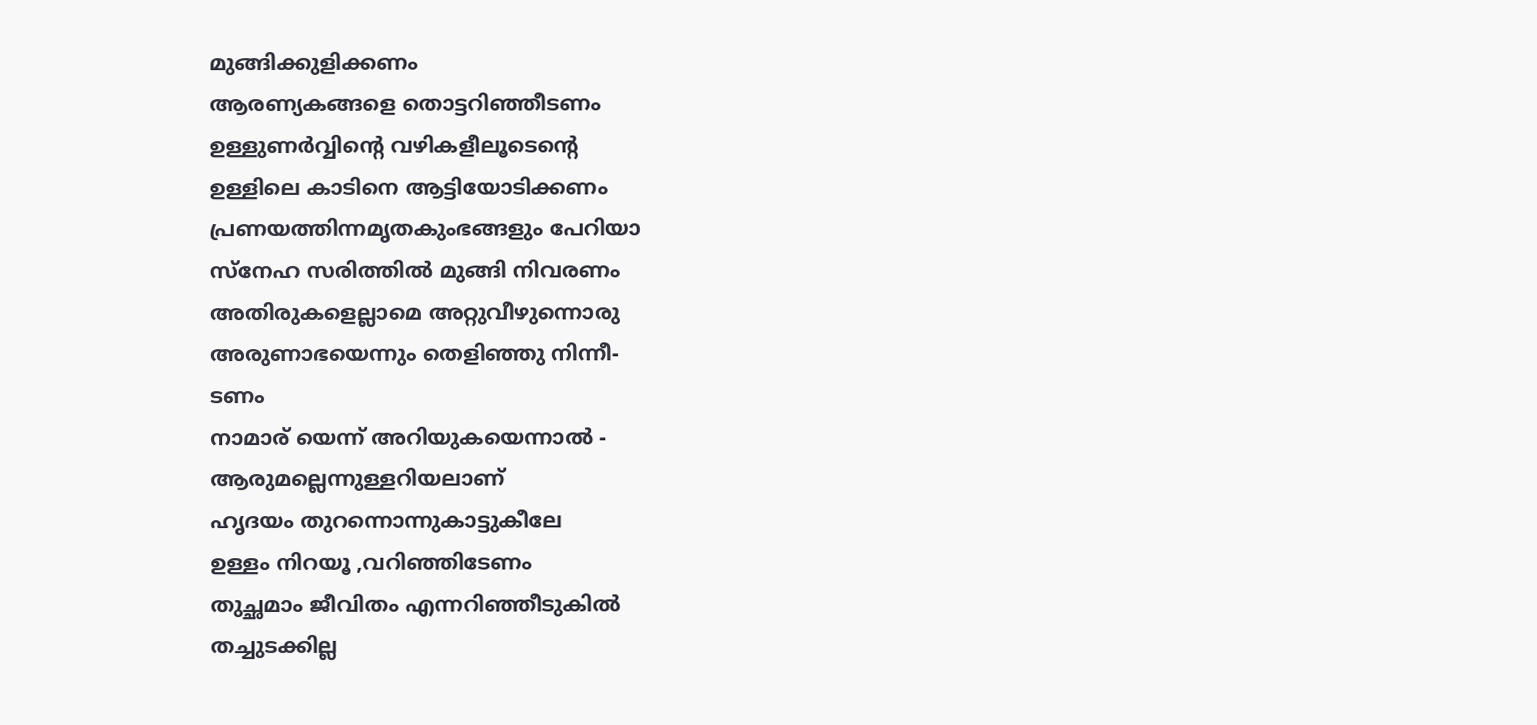മുങ്ങിക്കുളിക്കണം
ആരണ്യകങ്ങളെ തൊട്ടറിഞ്ഞീടണം
ഉള്ളുണർവ്വിന്റെ വഴികളീലൂടെന്റെ
ഉള്ളിലെ കാടിനെ ആട്ടിയോടിക്കണം
പ്രണയത്തിന്നമൃതകുംഭങ്ങളും പേറിയാ
സ്നേഹ സരിത്തിൽ മുങ്ങി നിവരണം
അതിരുകളെല്ലാമെ അറ്റുവീഴുന്നൊരു
അരുണാഭയെന്നും തെളിഞ്ഞു നിന്നീ-
ടണം
നാമാര് യെന്ന് അറിയുകയെന്നാൽ -
ആരുമല്ലെന്നുള്ളറിയലാണ്
ഹൃദയം തുറന്നൊന്നുകാട്ടുകീലേ
ഉള്ളം നിറയൂ ,വറിഞ്ഞിടേണം
തുച്ഛമാം ജീവിതം എന്നറിഞ്ഞീടുകിൽ
തച്ചുടക്കില്ല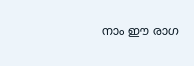നാം ഈ രാഗ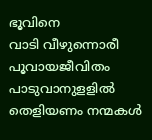ഭൂവിനെ
വാടി വീഴുന്നൊരീ പൂവായജീവിതം
പാടുവാനുളളിൽ തെളിയണം നന്മകൾ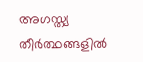അഗസ്ത്യ തീർത്ഥങ്ങളിൽ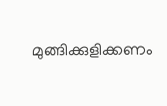മുങ്ങിക്കുളിക്കണം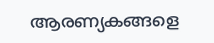ആരണ്യകങ്ങളെ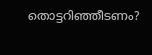തൊട്ടറിഞ്ഞീടണം?